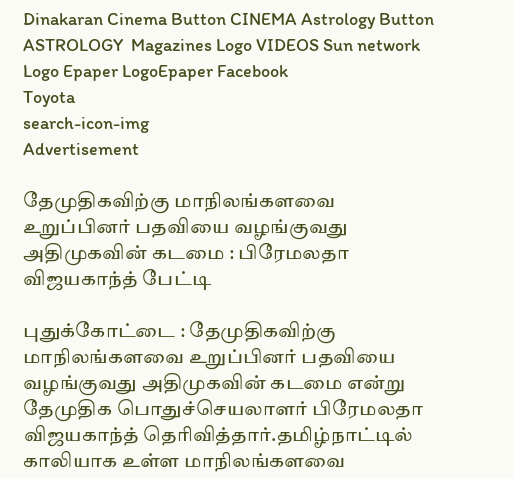Dinakaran Cinema Button CINEMA Astrology Button ASTROLOGY  Magazines Logo VIDEOS Sun network Logo Epaper LogoEpaper Facebook
Toyota
search-icon-img
Advertisement

தேமுதிகவிற்கு மாநிலங்களவை உறுப்பினர் பதவியை வழங்குவது அதிமுகவின் கடமை : பிரேமலதா விஜயகாந்த் பேட்டி

புதுக்கோட்டை : தேமுதிகவிற்கு மாநிலங்களவை உறுப்பினர் பதவியை வழங்குவது அதிமுகவின் கடமை என்று தேமுதிக பொதுச்செயலாளர் பிரேமலதா விஜயகாந்த் தெரிவித்தார்.தமிழ்நாட்டில் காலியாக உள்ள மாநிலங்களவை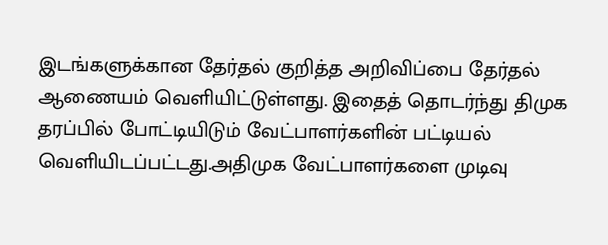இடங்களுக்கான தேர்தல் குறித்த அறிவிப்பை தேர்தல் ஆணையம் வெளியிட்டுள்ளது. இதைத் தொடர்ந்து திமுக தரப்பில் போட்டியிடும் வேட்பாளர்களின் பட்டியல் வெளியிடப்பட்டது.அதிமுக வேட்பாளர்களை முடிவு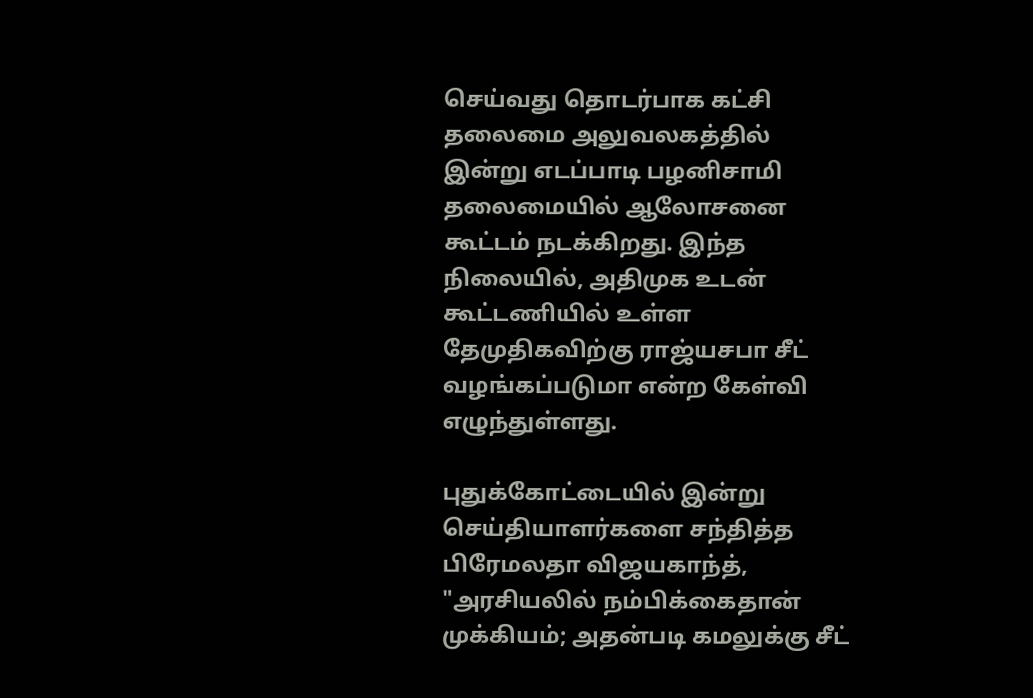செய்வது தொடர்பாக கட்சி தலைமை அலுவலகத்தில் இன்று எடப்பாடி பழனிசாமி தலைமையில் ஆலோசனை கூட்டம் நடக்கிறது. இந்த நிலையில், அதிமுக உடன் கூட்டணியில் உள்ள தேமுதிகவிற்கு ராஜ்யசபா சீட் வழங்கப்படுமா என்ற கேள்வி எழுந்துள்ளது.

புதுக்கோட்டையில் இன்று செய்தியாளர்களை சந்தித்த பிரேமலதா விஜயகாந்த், "அரசியலில் நம்பிக்கைதான் முக்கியம்; அதன்படி கமலுக்கு சீட்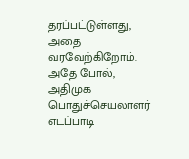தரப்பட்டுள்ளது, அதை வரவேற்கிறோம். அதே போல், அதிமுக பொதுச்செயலாளர் எடப்பாடி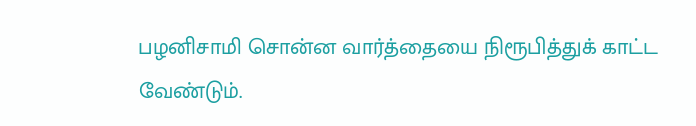பழனிசாமி சொன்ன வார்த்தையை நிரூபித்துக் காட்ட வேண்டும்.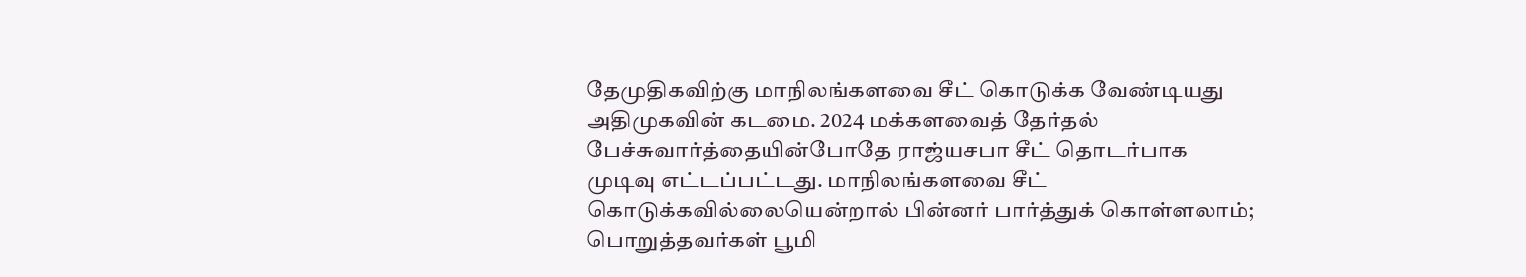தேமுதிகவிற்கு மாநிலங்களவை சீட் கொடுக்க வேண்டியது அதிமுகவின் கடமை. 2024 மக்களவைத் தேர்தல் பேச்சுவார்த்தையின்போதே ராஜ்யசபா சீட் தொடர்பாக முடிவு எட்டப்பட்டது. மாநிலங்களவை சீட் கொடுக்கவில்லையென்றால் பின்னர் பார்த்துக் கொள்ளலாம்; பொறுத்தவர்கள் பூமி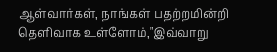ஆள்வார்கள், நாங்கள் பதற்றமின்றி தெளிவாக உள்ளோம்,"இவ்வாறு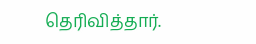தெரிவித்தார்.